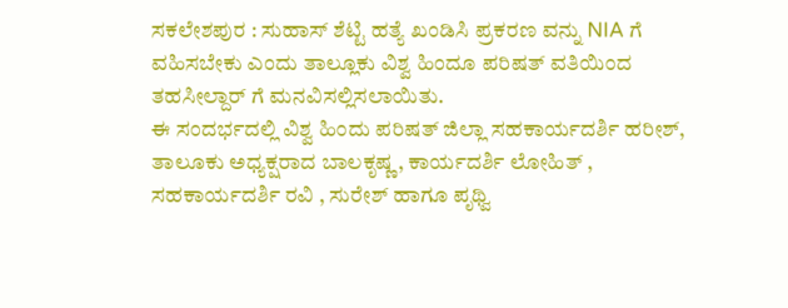ಸಕಲೇಶಪುರ : ಸುಹಾಸ್ ಶೆಟ್ಟಿ ಹತ್ಯೆ ಖಂಡಿಸಿ ಪ್ರಕರಣ ವನ್ನು NIA ಗೆ ವಹಿಸಬೇಕು ಎಂದು ತಾಲ್ಲೂಕು ವಿಶ್ವ ಹಿಂದೂ ಪರಿಷತ್ ವತಿಯಿಂದ ತಹಸೀಲ್ದಾರ್ ಗೆ ಮನವಿಸಲ್ಲಿಸಲಾಯಿತು.
ಈ ಸಂದರ್ಭದಲ್ಲಿ ವಿಶ್ವ ಹಿಂದು ಪರಿಷತ್ ಜಿಲ್ಲಾ ಸಹಕಾರ್ಯದರ್ಶಿ ಹರೀಶ್, ತಾಲೂಕು ಅಧ್ಯಕ್ಷರಾದ ಬಾಲಕೃಷ್ಣ, ಕಾರ್ಯದರ್ಶಿ ಲೋಹಿತ್ , ಸಹಕಾರ್ಯದರ್ಶಿ ರವಿ , ಸುರೇಶ್ ಹಾಗೂ ಪೃಥ್ವಿ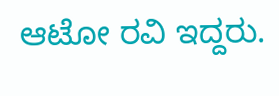ಆಟೋ ರವಿ ಇದ್ದರು.